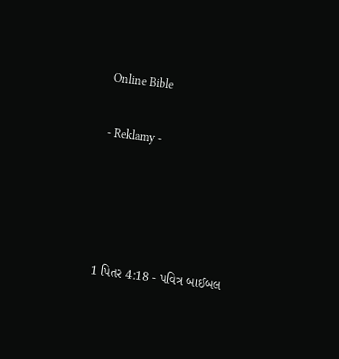Online Bible

- Reklamy -




1 પિતર 4:18 - પવિત્ર બાઈબલ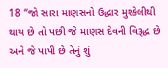18 “જો સારા માણસનો ઉદ્ધાર મુશ્કેલીથી થાય છે તો પછી જે માણસ દેવની વિરૂદ્ધ છે અને જે પાપી છે તેનું શું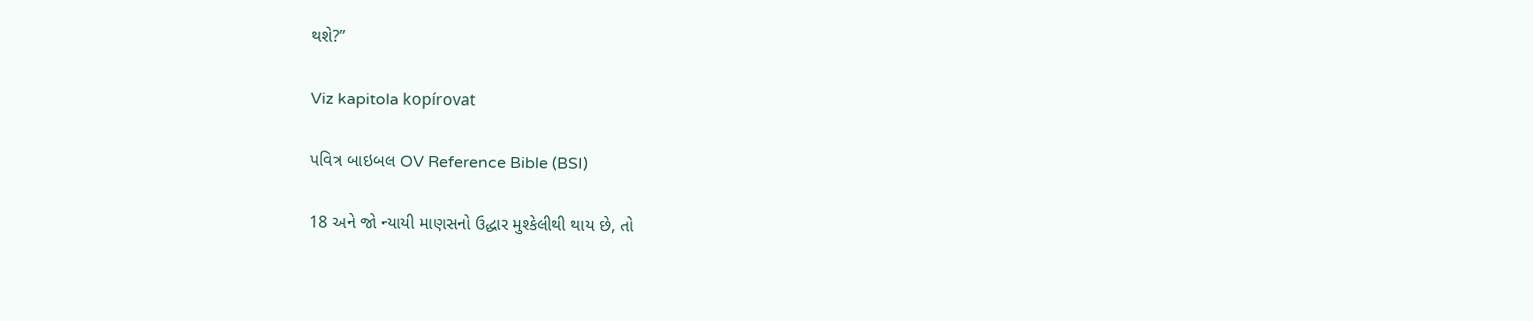થશે?”

Viz kapitola kopírovat

પવિત્ર બાઇબલ OV Reference Bible (BSI)

18 અને જો ન્યાયી માણસનો ઉદ્ધાર મુશ્કેલીથી થાય છે, તો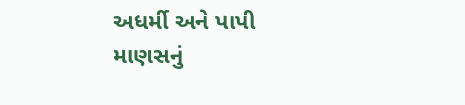અધર્મી અને પાપી માણસનું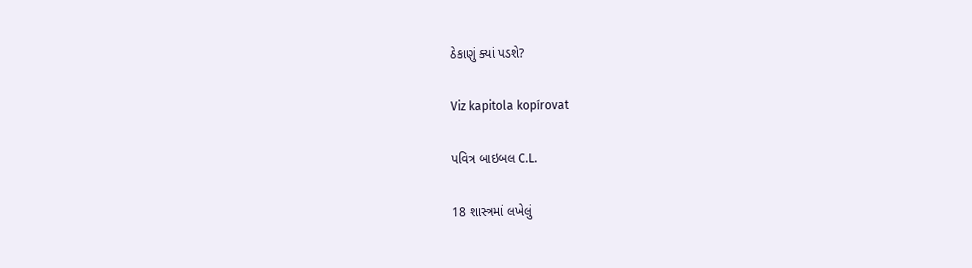ઠેકાણું ક્યાં પડશે?

Viz kapitola kopírovat

પવિત્ર બાઇબલ C.L.

18 શાસ્ત્રમાં લખેલું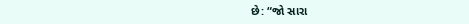છે: “જો સારા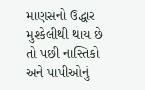માણસનો ઉદ્ધાર મુશ્કેલીથી થાય છે તો પછી નાસ્તિકો અને પાપીઓનું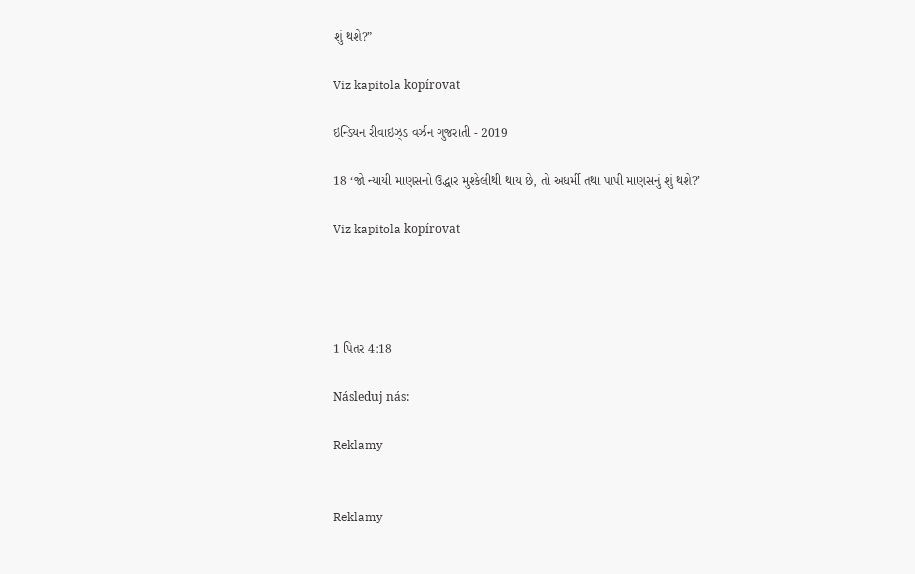શું થશે?”

Viz kapitola kopírovat

ઇન્ડિયન રીવાઇઝ્ડ વર્ઝન ગુજરાતી - 2019

18 ‘જો ન્યાયી માણસનો ઉદ્ધાર મુશ્કેલીથી થાય છે, તો અધર્મી તથા પાપી માણસનું શું થશે?’

Viz kapitola kopírovat




1 પિતર 4:18

Následuj nás:

Reklamy


Reklamy